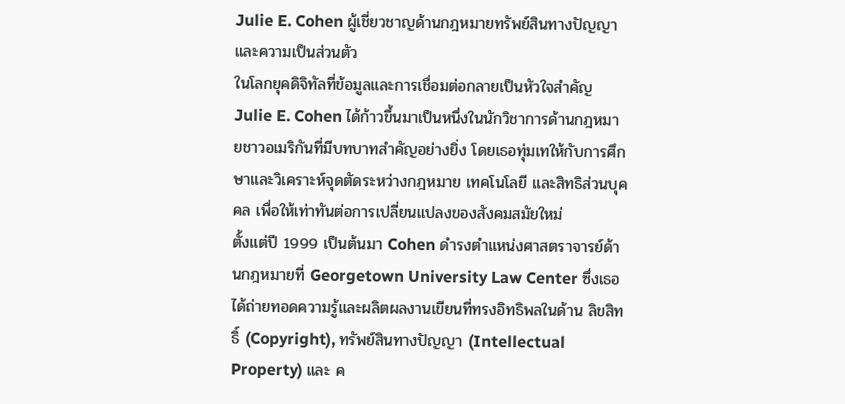Julie E. Cohen ผู้เชี่ยวชาญด้านกฎหมายทรัพย์สินทางปัญญาและความเป็นส่วนตัว
ในโลกยุคดิจิทัลที่ข้อมูลและการเชื่อมต่อกลายเป็นหัวใจสำคัญ Julie E. Cohen ได้ก้าวขึ้นมาเป็นหนึ่งในนักวิชาการด้านกฎหมายชาวอเมริกันที่มีบทบาทสำคัญอย่างยิ่ง โดยเธอทุ่มเทให้กับการศึกษาและวิเคราะห์จุดตัดระหว่างกฎหมาย เทคโนโลยี และสิทธิส่วนบุคคล เพื่อให้เท่าทันต่อการเปลี่ยนแปลงของสังคมสมัยใหม่
ตั้งแต่ปี 1999 เป็นต้นมา Cohen ดำรงตำแหน่งศาสตราจารย์ด้านกฎหมายที่ Georgetown University Law Center ซึ่งเธอได้ถ่ายทอดความรู้และผลิตผลงานเขียนที่ทรงอิทธิพลในด้าน ลิขสิทธิ์ (Copyright), ทรัพย์สินทางปัญญา (Intellectual Property) และ ค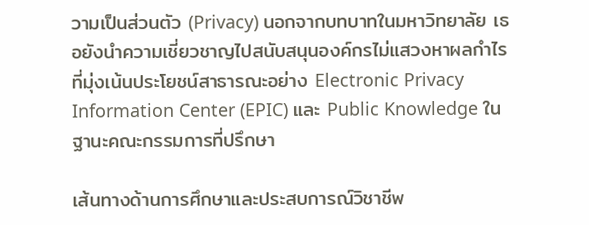วามเป็นส่วนตัว (Privacy) นอกจากบทบาทในมหาวิทยาลัย เธอยังนำความเชี่ยวชาญไปสนับสนุนองค์กรไม่แสวงหาผลกำไรที่มุ่งเน้นประโยชน์สาธารณะอย่าง Electronic Privacy Information Center (EPIC) และ Public Knowledge ในฐานะคณะกรรมการที่ปรึกษา

เส้นทางด้านการศึกษาและประสบการณ์วิชาชีพ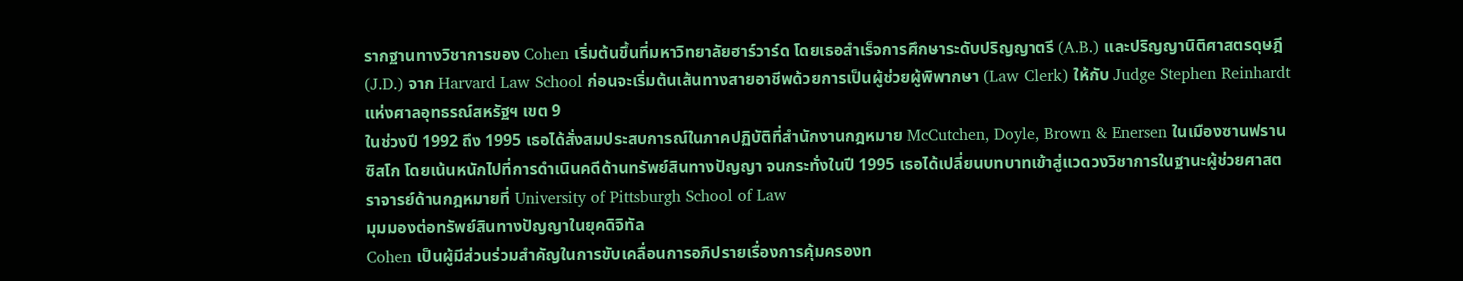รากฐานทางวิชาการของ Cohen เริ่มต้นขึ้นที่มหาวิทยาลัยฮาร์วาร์ด โดยเธอสำเร็จการศึกษาระดับปริญญาตรี (A.B.) และปริญญานิติศาสตรดุษฎี (J.D.) จาก Harvard Law School ก่อนจะเริ่มต้นเส้นทางสายอาชีพด้วยการเป็นผู้ช่วยผู้พิพากษา (Law Clerk) ให้กับ Judge Stephen Reinhardt แห่งศาลอุทธรณ์สหรัฐฯ เขต 9
ในช่วงปี 1992 ถึง 1995 เธอได้สั่งสมประสบการณ์ในภาคปฏิบัติที่สำนักงานกฎหมาย McCutchen, Doyle, Brown & Enersen ในเมืองซานฟรานซิสโก โดยเน้นหนักไปที่การดำเนินคดีด้านทรัพย์สินทางปัญญา จนกระทั่งในปี 1995 เธอได้เปลี่ยนบทบาทเข้าสู่แวดวงวิชาการในฐานะผู้ช่วยศาสตราจารย์ด้านกฎหมายที่ University of Pittsburgh School of Law
มุมมองต่อทรัพย์สินทางปัญญาในยุคดิจิทัล
Cohen เป็นผู้มีส่วนร่วมสำคัญในการขับเคลื่อนการอภิปรายเรื่องการคุ้มครองท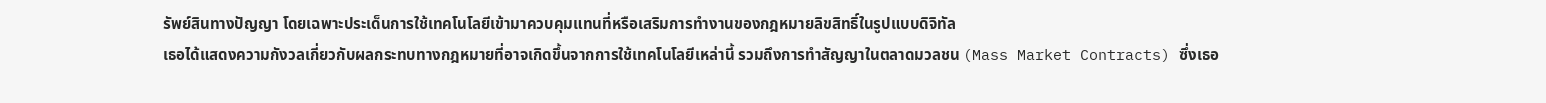รัพย์สินทางปัญญา โดยเฉพาะประเด็นการใช้เทคโนโลยีเข้ามาควบคุมแทนที่หรือเสริมการทำงานของกฎหมายลิขสิทธิ์ในรูปแบบดิจิทัล
เธอได้แสดงความกังวลเกี่ยวกับผลกระทบทางกฎหมายที่อาจเกิดขึ้นจากการใช้เทคโนโลยีเหล่านี้ รวมถึงการทำสัญญาในตลาดมวลชน (Mass Market Contracts) ซึ่งเธอ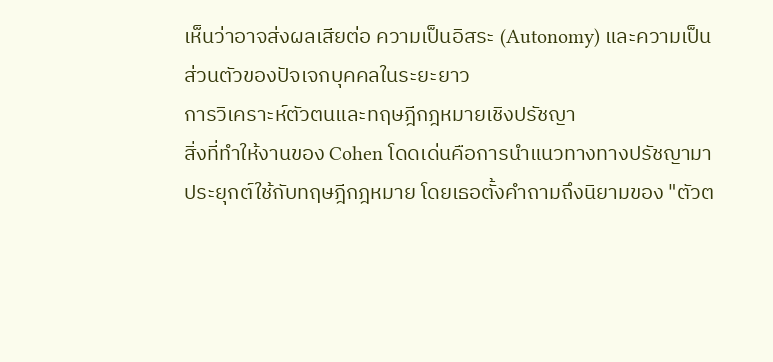เห็นว่าอาจส่งผลเสียต่อ ความเป็นอิสระ (Autonomy) และความเป็นส่วนตัวของปัจเจกบุคคลในระยะยาว
การวิเคราะห์ตัวตนและทฤษฎีกฎหมายเชิงปรัชญา
สิ่งที่ทำให้งานของ Cohen โดดเด่นคือการนำแนวทางทางปรัชญามาประยุกต์ใช้กับทฤษฎีกฎหมาย โดยเธอตั้งคำถามถึงนิยามของ "ตัวต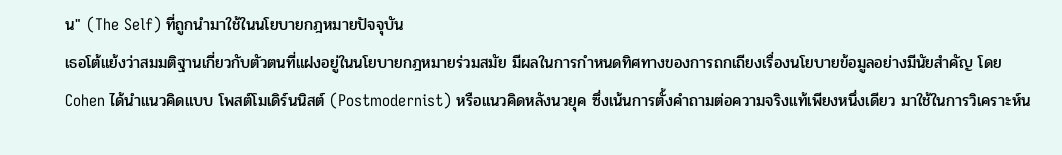น" (The Self) ที่ถูกนำมาใช้ในนโยบายกฎหมายปัจจุบัน
เธอโต้แย้งว่าสมมติฐานเกี่ยวกับตัวตนที่แฝงอยู่ในนโยบายกฎหมายร่วมสมัย มีผลในการกำหนดทิศทางของการถกเถียงเรื่องนโยบายข้อมูลอย่างมีนัยสำคัญ โดย Cohen ได้นำแนวคิดแบบ โพสต์โมเดิร์นนิสต์ (Postmodernist) หรือแนวคิดหลังนวยุค ซึ่งเน้นการตั้งคำถามต่อความจริงแท้เพียงหนึ่งเดียว มาใช้ในการวิเคราะห์น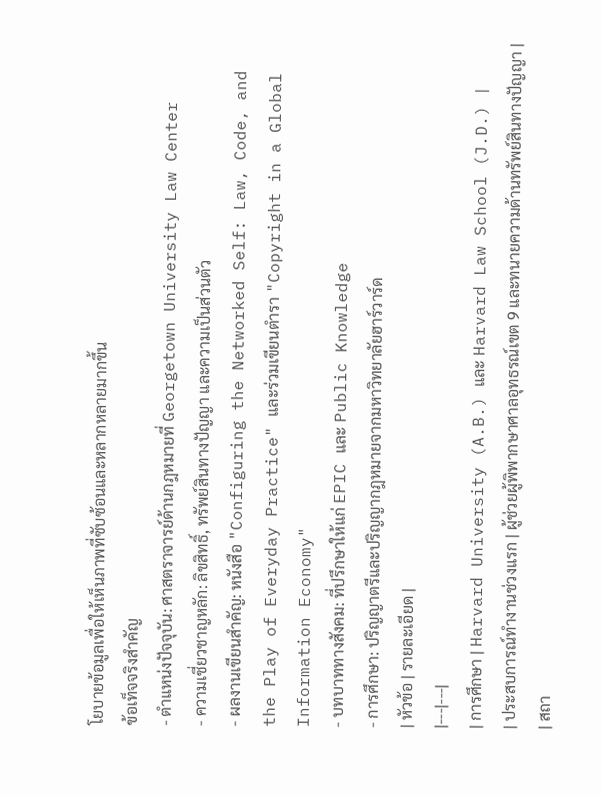โยบายข้อมูลเพื่อให้เห็นภาพที่ซับซ้อนและหลากหลายมากขึ้น
ข้อเท็จจริงสำคัญ
- ตำแหน่งปัจจุบัน: ศาสตราจารย์ด้านกฎหมายที่ Georgetown University Law Center
- ความเชี่ยวชาญหลัก: ลิขสิทธิ์, ทรัพย์สินทางปัญญา และความเป็นส่วนตัว
- ผลงานเขียนสำคัญ: หนังสือ "Configuring the Networked Self: Law, Code, and the Play of Everyday Practice" และร่วมเขียนตำรา "Copyright in a Global Information Economy"
- บทบาททางสังคม: ที่ปรึกษาให้แก่ EPIC และ Public Knowledge
- การศึกษา: ปริญญาตรีและปริญญากฎหมายจากมหาวิทยาลัยฮาร์วาร์ด
| หัวข้อ | รายละเอียด |
|---|---|
| การศึกษา | Harvard University (A.B.) และ Harvard Law School (J.D.) |
| ประสบการณ์ทำงานช่วงแรก | ผู้ช่วยผู้พิพากษาศาลอุทธรณ์เขต 9 และทนายความด้านทรัพย์สินทางปัญญา |
| สถา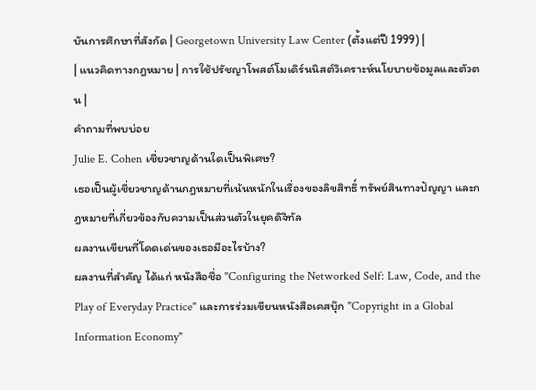บันการศึกษาที่สังกัด | Georgetown University Law Center (ตั้งแต่ปี 1999) |
| แนวคิดทางกฎหมาย | การใช้ปรัชญาโพสต์โมเดิร์นนิสต์วิเคราะห์นโยบายข้อมูลและตัวตน |
คำถามที่พบบ่อย
Julie E. Cohen เชี่ยวชาญด้านใดเป็นพิเศษ?
เธอเป็นผู้เชี่ยวชาญด้านกฎหมายที่เน้นหนักในเรื่องของลิขสิทธิ์ ทรัพย์สินทางปัญญา และกฎหมายที่เกี่ยวข้องกับความเป็นส่วนตัวในยุคดิจิทัล
ผลงานเขียนที่โดดเด่นของเธอมีอะไรบ้าง?
ผลงานที่สำคัญ ได้แก่ หนังสือชื่อ "Configuring the Networked Self: Law, Code, and the Play of Everyday Practice" และการร่วมเขียนหนังสือเคสบุ๊ก "Copyright in a Global Information Economy"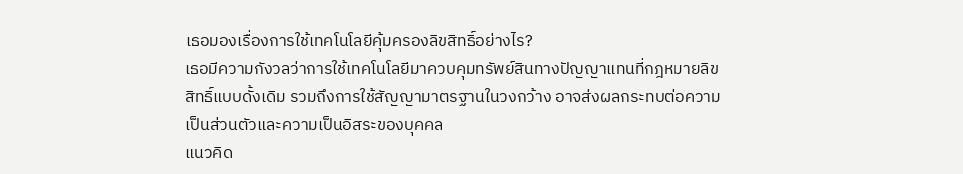เธอมองเรื่องการใช้เทคโนโลยีคุ้มครองลิขสิทธิ์อย่างไร?
เธอมีความกังวลว่าการใช้เทคโนโลยีมาควบคุมทรัพย์สินทางปัญญาแทนที่กฎหมายลิขสิทธิ์แบบดั้งเดิม รวมถึงการใช้สัญญามาตรฐานในวงกว้าง อาจส่งผลกระทบต่อความเป็นส่วนตัวและความเป็นอิสระของบุคคล
แนวคิด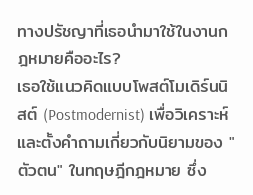ทางปรัชญาที่เธอนำมาใช้ในงานกฎหมายคืออะไร?
เธอใช้แนวคิดแบบโพสต์โมเดิร์นนิสต์ (Postmodernist) เพื่อวิเคราะห์และตั้งคำถามเกี่ยวกับนิยามของ "ตัวตน" ในทฤษฎีกฎหมาย ซึ่ง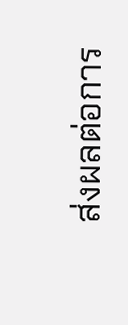ส่งผลต่อการ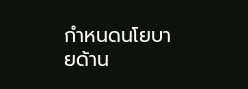กำหนดนโยบายด้าน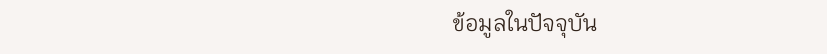ข้อมูลในปัจจุบัน